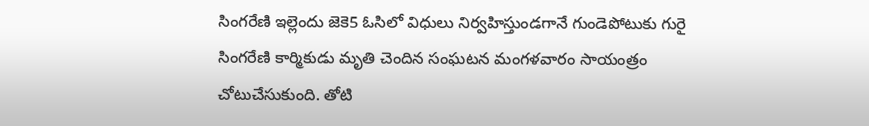సింగరేణి ఇల్లెందు జెకె5 ఓసిలో విధులు నిర్వహిస్తుండగానే గుండెపోటుకు గురై సింగరేణి కార్మికుడు మృతి చెందిన సంఘటన మంగళవారం సాయంత్రం చోటుచేసుకుంది. తోటి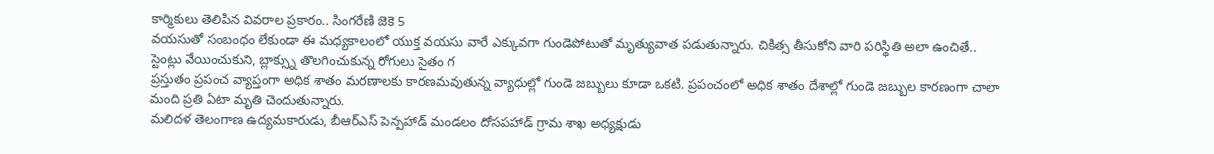కార్మికులు తెలిపిన వివరాల ప్రకారం.. సింగరేణి జెకె 5
వయసుతో సంబంధం లేకుండా ఈ మధ్యకాలంలో యుక్త వయసు వారే ఎక్కువగా గుండెపోటుతో మృత్యువాత పడుతున్నారు. చికిత్స తీసుకోని వారి పరిస్థితి అలా ఉంచితే.. స్టెంట్లు వేయించుకుని, బ్లాక్స్ను తొలగించుకున్న రోగులు సైతం గ
ప్రస్తుతం ప్రపంచ వ్యాప్తంగా అధిక శాతం మరణాలకు కారణమవుతున్న వ్యాధుల్లో గుండె జబ్బులు కూడా ఒకటి. ప్రపంచంలో అధిక శాతం దేశాల్లో గుండె జబ్బుల కారణంగా చాలా మంది ప్రతి ఏటా మృతి చెందుతున్నారు.
మలిదళ తెలంగాణ ఉద్యమకారుడు, బీఆర్ఎస్ పెన్పహాడ్ మండలం దోసపహాడ్ గ్రామ శాఖ అధ్యక్షుడు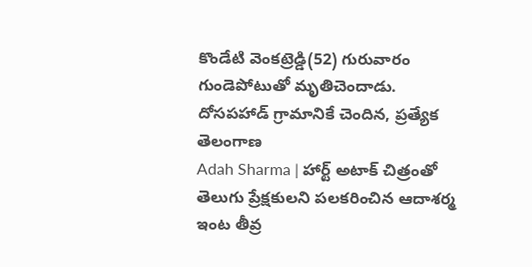కొండేటి వెంకట్రెడ్డి(52) గురువారం గుండెపోటుతో మృతిచెందాడు. దోసపహాడ్ గ్రామానికే చెందిన, ప్రత్యేక తెలంగాణ
Adah Sharma | హార్ట్ అటాక్ చిత్రంతో తెలుగు ప్రేక్షకులని పలకరించిన ఆదాశర్మ ఇంట తీవ్ర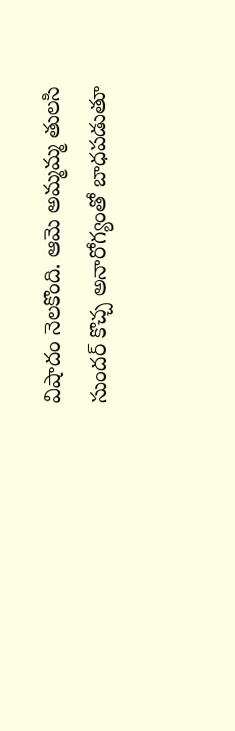విషాదం నెలకొంది. ఆమె అమ్మమ్మ తులసి సుందర్ కొచ్చ అనారోగ్యంతో బాధపడుతూ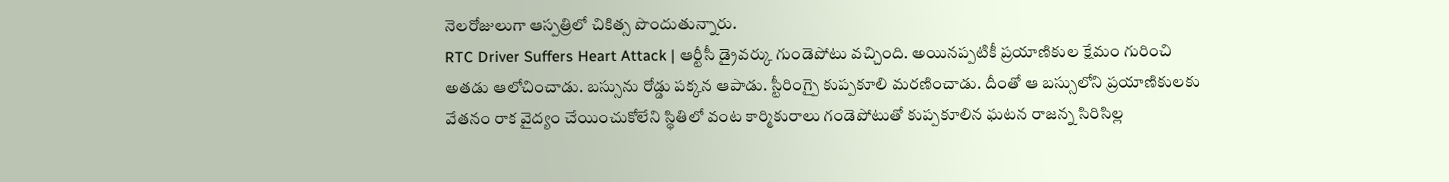నెలరోజులుగా ఆస్పత్రిలో చికిత్స పొందుతున్నారు.
RTC Driver Suffers Heart Attack | ఆర్టీసీ డ్రైవర్కు గుండెపోటు వచ్చింది. అయినప్పటికీ ప్రయాణికుల క్షేమం గురించి అతడు ఆలోచించాడు. బస్సును రోడ్డు పక్కన ఆపాడు. స్టీరింగ్పై కుప్పకూలి మరణించాడు. దీంతో ఆ బస్సులోని ప్రయాణికులకు
వేతనం రాక వైద్యం చేయించుకోలేని స్థితిలో వంట కార్మికురాలు గండెపోటుతో కుప్పకూలిన ఘటన రాజన్న సిరిసిల్ల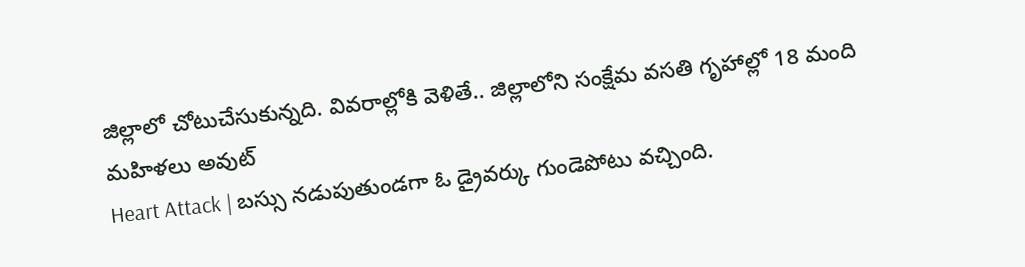జిల్లాలో చోటుచేసుకున్నది. వివరాల్లోకి వెళితే.. జిల్లాలోని సంక్షేమ వసతి గృహాల్లో 18 మంది మహిళలు అవుట్
Heart Attack | బస్సు నడుపుతుండగా ఓ డ్రైవర్కు గుండెపోటు వచ్చింది.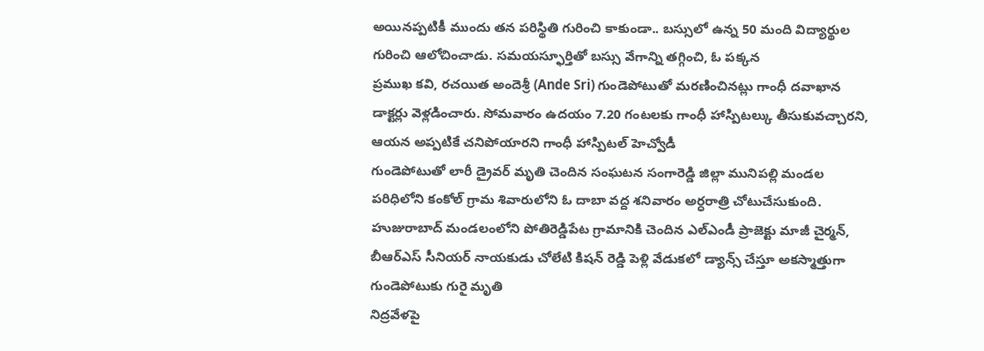అయినప్పటికీ ముందు తన పరిస్థితి గురించి కాకుండా.. బస్సులో ఉన్న 50 మంది విద్యార్థుల గురించి ఆలోచించాడు. సమయస్ఫూర్తితో బస్సు వేగాన్ని తగ్గించి, ఓ పక్కన
ప్రముఖ కవి, రచయిత అందెశ్రీ (Ande Sri) గుండెపోటుతో మరణించినట్లు గాంధీ దవాఖాన డాక్టర్లు వెళ్లడించారు. సోమవారం ఉదయం 7.20 గంటలకు గాంధీ హాస్పిటల్కు తీసుకువచ్చారని, ఆయన అప్పటికే చనిపోయారని గాంధీ హాస్పిటల్ హెచ్వోడీ
గుండెపోటుతో లారీ డ్రైవర్ మృతి చెందిన సంఘటన సంగారెడ్డి జిల్లా మునిపల్లి మండల పరిధిలోని కంకోల్ గ్రామ శివారులోని ఓ దాబా వద్ద శనివారం అర్ధరాత్రి చోటుచేసుకుంది.
హుజురాబాద్ మండలంలోని పోతిరెడ్డిపేట గ్రామానికి చెందిన ఎల్ఎండీ ప్రాజెక్టు మాజీ చైర్మన్, బీఆర్ఎస్ సీనియర్ నాయకుడు చోలేటి కిషన్ రెడ్డి పెళ్లి వేడుకలో డ్యాన్స్ చేస్తూ అకస్మాత్తుగా గుండెపోటుకు గురై మృతి
నిద్రవేళపై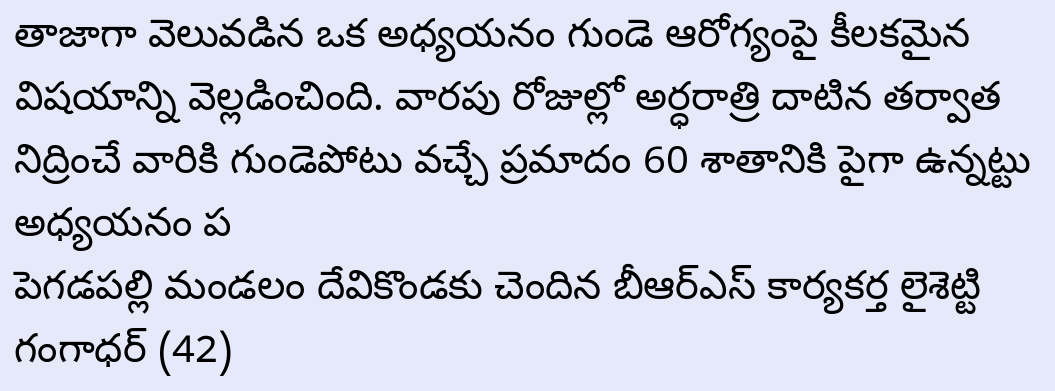తాజాగా వెలువడిన ఒక అధ్యయనం గుండె ఆరోగ్యంపై కీలకమైన విషయాన్ని వెల్లడించింది. వారపు రోజుల్లో అర్ధరాత్రి దాటిన తర్వాత నిద్రించే వారికి గుండెపోటు వచ్చే ప్రమాదం 60 శాతానికి పైగా ఉన్నట్టు అధ్యయనం ప
పెగడపల్లి మండలం దేవికొండకు చెందిన బీఆర్ఎస్ కార్యకర్త లైశెట్టి గంగాధర్ (42)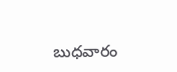బుధవారం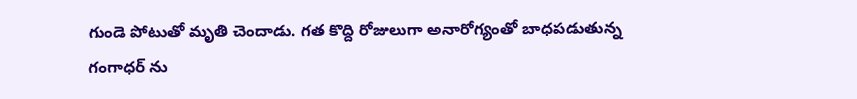గుండె పోటుతో మృతి చెందాడు. గత కొద్ది రోజులుగా అనారోగ్యంతో బాధపడుతున్న గంగాధర్ ను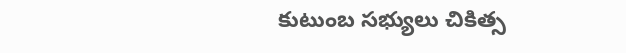కుటుంబ సభ్యులు చికిత్స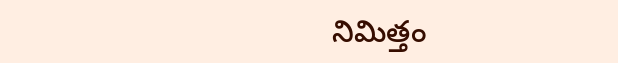నిమిత్తం